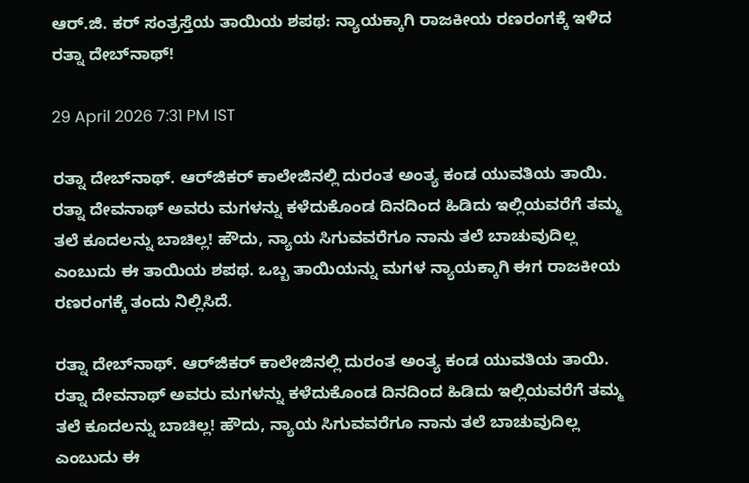ಆರ್‌.ಜಿ. ಕರ್ ಸಂತ್ರಸ್ತೆಯ ತಾಯಿಯ ಶಪಥ: ನ್ಯಾಯಕ್ಕಾಗಿ ರಾಜಕೀಯ ರಣರಂಗಕ್ಕೆ ಇಳಿದ ರತ್ನಾ ದೇಬ್‌ನಾಥ್!

29 April 2026 7:31 PM IST

ರತ್ನಾ ದೇಬ್‌ನಾಥ್‌. ಆರ್‌ಜಿಕರ್‌ ಕಾಲೇಜಿನಲ್ಲಿ ದುರಂತ ಅಂತ್ಯ ಕಂಡ ಯುವತಿಯ ತಾಯಿ. ರತ್ನಾ ದೇವನಾಥ್ ಅವರು ಮಗಳನ್ನು ಕಳೆದುಕೊಂಡ ದಿನದಿಂದ ಹಿಡಿದು ಇಲ್ಲಿಯವರೆಗೆ ತಮ್ಮ ತಲೆ ಕೂದಲನ್ನು ಬಾಚಿಲ್ಲ! ಹೌದು, ನ್ಯಾಯ ಸಿಗುವವರೆಗೂ ನಾನು ತಲೆ ಬಾಚುವುದಿಲ್ಲ ಎಂಬುದು ಈ ತಾಯಿಯ ಶಪಥ. ಒಬ್ಬ ತಾಯಿಯನ್ನು ಮಗಳ ನ್ಯಾಯಕ್ಕಾಗಿ ಈಗ ರಾಜಕೀಯ ರಣರಂಗಕ್ಕೆ ತಂದು ನಿಲ್ಲಿಸಿದೆ.

ರತ್ನಾ ದೇಬ್‌ನಾಥ್‌. ಆರ್‌ಜಿಕರ್‌ ಕಾಲೇಜಿನಲ್ಲಿ ದುರಂತ ಅಂತ್ಯ ಕಂಡ ಯುವತಿಯ ತಾಯಿ. ರತ್ನಾ ದೇವನಾಥ್ ಅವರು ಮಗಳನ್ನು ಕಳೆದುಕೊಂಡ ದಿನದಿಂದ ಹಿಡಿದು ಇಲ್ಲಿಯವರೆಗೆ ತಮ್ಮ ತಲೆ ಕೂದಲನ್ನು ಬಾಚಿಲ್ಲ! ಹೌದು, ನ್ಯಾಯ ಸಿಗುವವರೆಗೂ ನಾನು ತಲೆ ಬಾಚುವುದಿಲ್ಲ ಎಂಬುದು ಈ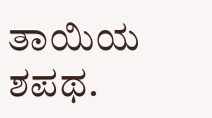ತಾಯಿಯ ಶಪಥ.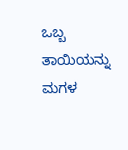ಒಬ್ಬ ತಾಯಿಯನ್ನು ಮಗಳ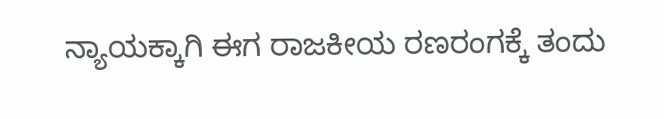ನ್ಯಾಯಕ್ಕಾಗಿ ಈಗ ರಾಜಕೀಯ ರಣರಂಗಕ್ಕೆ ತಂದು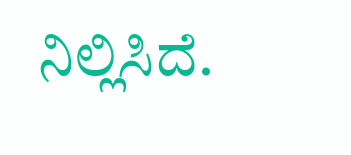ನಿಲ್ಲಿಸಿದೆ.